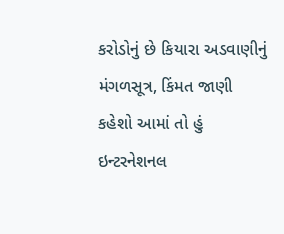કરોડોનું છે કિયારા અડવાણીનું મંગળસૂત્ર, કિંમત જાણી કહેશો આમાં તો હું ઇન્ટરનેશનલ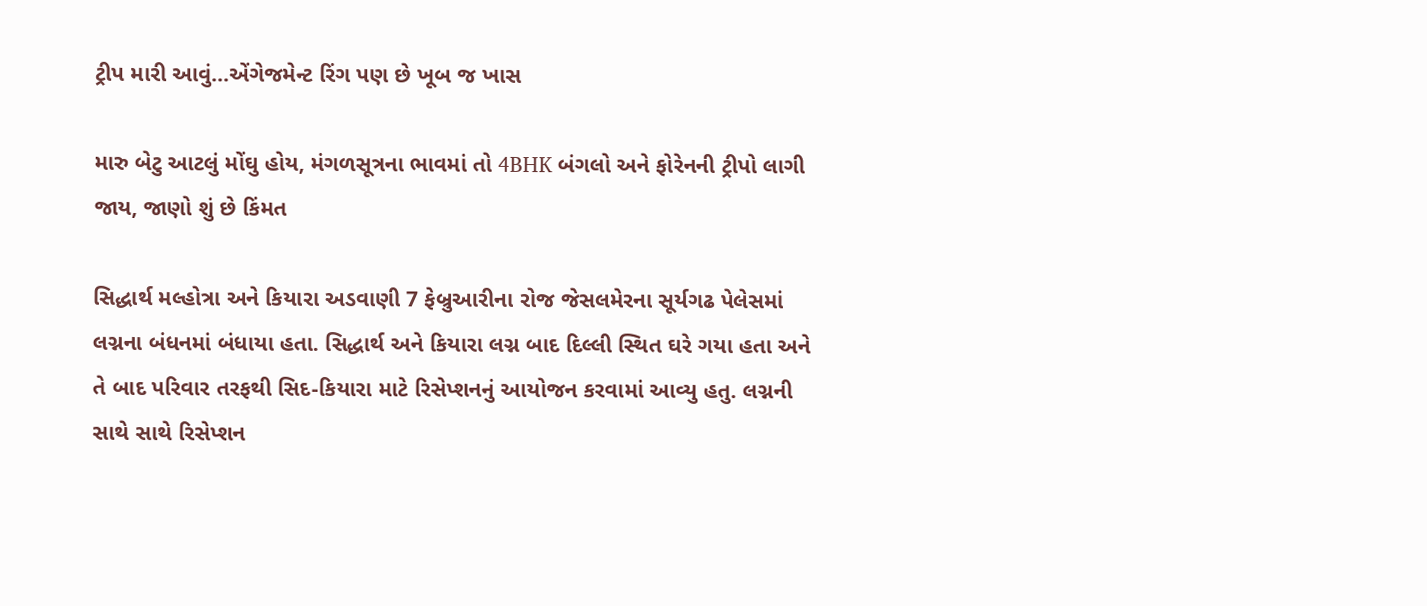ટ્રીપ મારી આવું…એંગેજમેન્ટ રિંગ પણ છે ખૂબ જ ખાસ

મારુ બેટુ આટલું મોંઘુ હોય, મંગળસૂત્રના ભાવમાં તો 4BHK બંગલો અને ફોરેનની ટ્રીપો લાગી જાય, જાણો શું છે કિંમત

સિદ્ધાર્થ મલ્હોત્રા અને કિયારા અડવાણી 7 ફેબ્રુઆરીના રોજ જેસલમેરના સૂર્યગઢ પેલેસમાં લગ્નના બંધનમાં બંધાયા હતા. સિદ્ધાર્થ અને કિયારા લગ્ન બાદ દિલ્લી સ્થિત ઘરે ગયા હતા અને તે બાદ પરિવાર તરફથી સિદ-કિયારા માટે રિસેપ્શનનું આયોજન કરવામાં આવ્યુ હતુ. લગ્નની સાથે સાથે રિસેપ્શન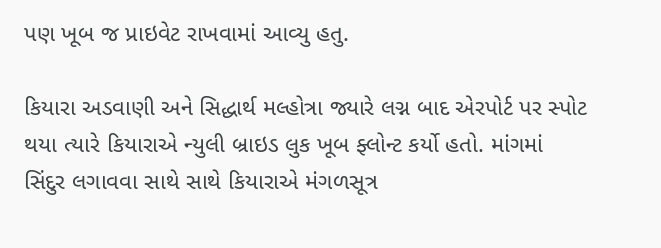પણ ખૂબ જ પ્રાઇવેટ રાખવામાં આવ્યુ હતુ.

કિયારા અડવાણી અને સિદ્ધાર્થ મલ્હોત્રા જ્યારે લગ્ન બાદ એરપોર્ટ પર સ્પોટ થયા ત્યારે કિયારાએ ન્યુલી બ્રાઇડ લુક ખૂબ ફ્લોન્ટ કર્યો હતો. માંગમાં સિંદુર લગાવવા સાથે સાથે કિયારાએ મંગળસૂત્ર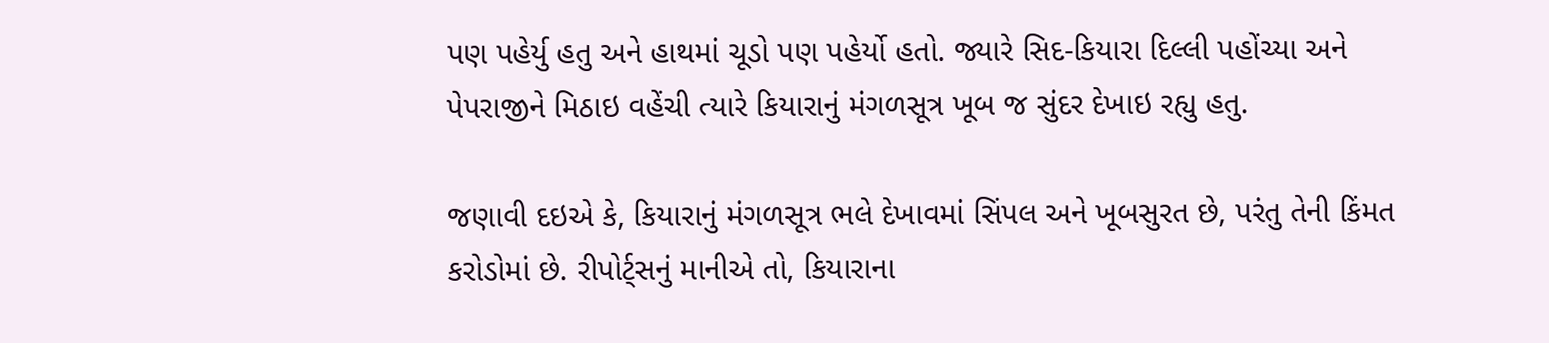પણ પહેર્યુ હતુ અને હાથમાં ચૂડો પણ પહેર્યો હતો. જ્યારે સિદ-કિયારા દિલ્લી પહોંચ્યા અને પેપરાજીને મિઠાઇ વહેંચી ત્યારે કિયારાનું મંગળસૂત્ર ખૂબ જ સુંદર દેખાઇ રહ્યુ હતુ.

જણાવી દઇએ કે, કિયારાનું મંગળસૂત્ર ભલે દેખાવમાં સિંપલ અને ખૂબસુરત છે, પરંતુ તેની કિંમત કરોડોમાં છે. રીપોર્ટ્સનું માનીએ તો, કિયારાના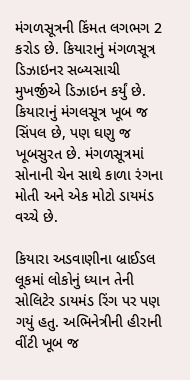મંગળસૂત્રની કિંમત લગભગ 2 કરોડ છે. કિયારાનું મંગળસૂત્ર ડિઝાઇનર સબ્યસાચી મુખર્જીએ ડિઝાઇન કર્યું છે. કિયારાનું મંગલસૂત્ર ખૂબ જ સિંપલ છે, પણ ઘણુ જ ખૂબસુરત છે. મંગળસૂત્રમાં સોનાની ચેન સાથે કાળા રંગના મોતી અને એક મોટો ડાયમંડ વચ્ચે છે.

કિયારા અડવાણીના બ્રાઈડલ લૂકમાં લોકોનું ધ્યાન તેની સોલિટેર ડાયમંડ રિંગ પર પણ ગયું હતુ. અભિનેત્રીની હીરાની વીંટી ખૂબ જ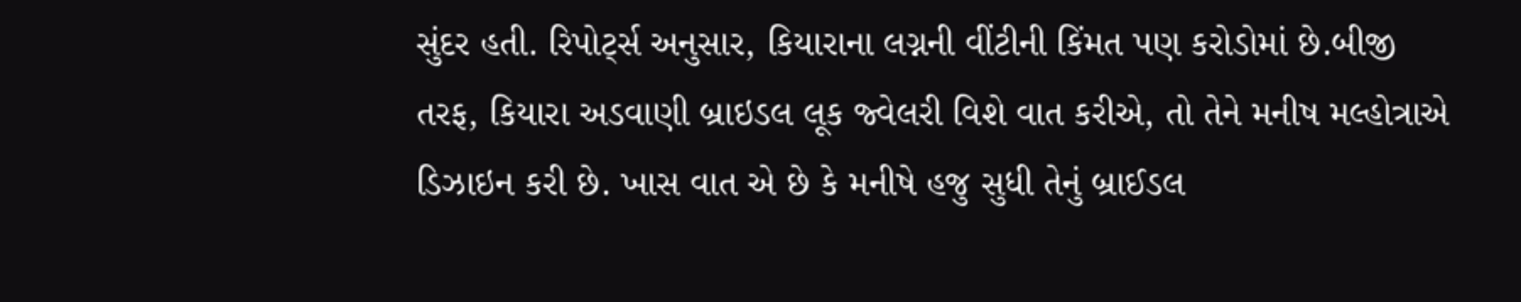સુંદર હતી. રિપોર્ટ્સ અનુસાર, કિયારાના લગ્નની વીંટીની કિંમત પણ કરોડોમાં છે.બીજી તરફ, કિયારા અડવાણી બ્રાઇડલ લૂક જ્વેલરી વિશે વાત કરીએ, તો તેને મનીષ મલ્હોત્રાએ ડિઝાઇન કરી છે. ખાસ વાત એ છે કે મનીષે હજુ સુધી તેનું બ્રાઈડલ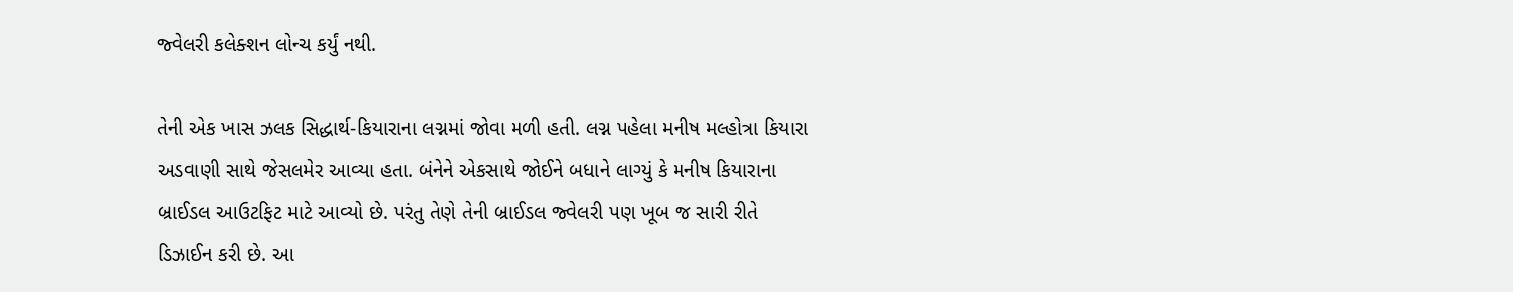જ્વેલરી કલેક્શન લોન્ચ કર્યું નથી.

તેની એક ખાસ ઝલક સિદ્ધાર્થ-કિયારાના લગ્નમાં જોવા મળી હતી. લગ્ન પહેલા મનીષ મલ્હોત્રા કિયારા અડવાણી સાથે જેસલમેર આવ્યા હતા. બંનેને એકસાથે જોઈને બધાને લાગ્યું કે મનીષ કિયારાના બ્રાઈડલ આઉટફિટ માટે આવ્યો છે. પરંતુ તેણે તેની બ્રાઈડલ જ્વેલરી પણ ખૂબ જ સારી રીતે ડિઝાઈન કરી છે. આ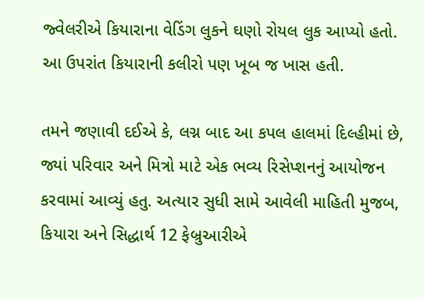જ્વેલરીએ કિયારાના વેડિંગ લુકને ઘણો રોયલ લુક આપ્યો હતો. આ ઉપરાંત કિયારાની કલીરો પણ ખૂબ જ ખાસ હતી.

તમને જણાવી દઈએ કે, લગ્ન બાદ આ કપલ હાલમાં દિલ્હીમાં છે, જ્યાં પરિવાર અને મિત્રો માટે એક ભવ્ય રિસેપ્શનનું આયોજન કરવામાં આવ્યું હતુ. અત્યાર સુધી સામે આવેલી માહિતી મુજબ, કિયારા અને સિદ્ધાર્થ 12 ફેબ્રુઆરીએ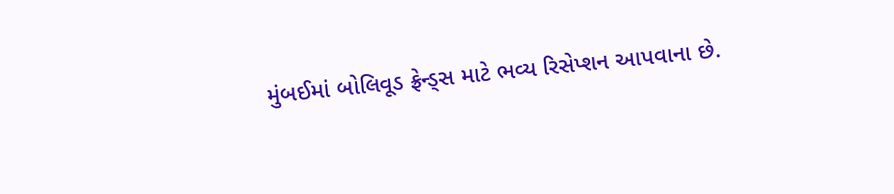મુંબઈમાં બોલિવૂડ ફ્રેન્ડ્સ માટે ભવ્ય રિસેપ્શન આપવાના છે.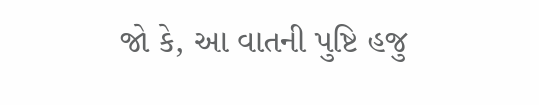જો કે, આ વાતની પુષ્ટિ હજુ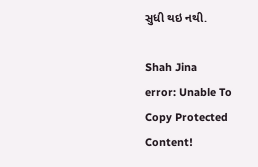સુધી થઇ નથી.

Shah Jina
error: Unable To Copy Protected Content!